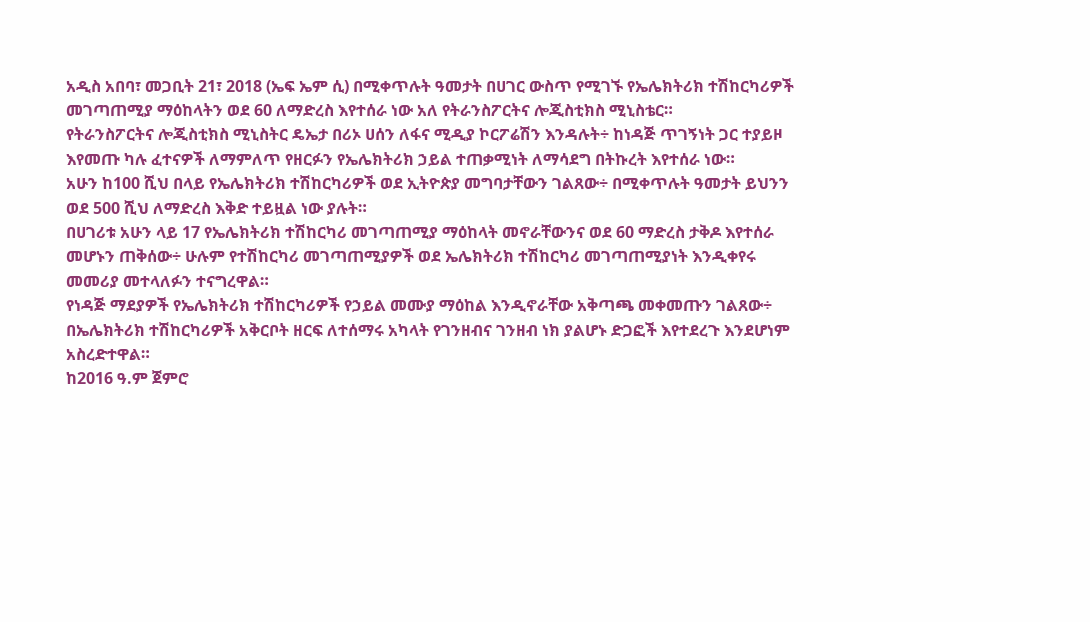አዲስ አበባ፣ መጋቢት 21፣ 2018 (ኤፍ ኤም ሲ) በሚቀጥሉት ዓመታት በሀገር ውስጥ የሚገኙ የኤሌክትሪክ ተሽከርካሪዎች መገጣጠሚያ ማዕከላትን ወደ 60 ለማድረስ እየተሰራ ነው አለ የትራንስፖርትና ሎጂስቲክስ ሚኒስቴር።
የትራንስፖርትና ሎጂስቲክስ ሚኒስትር ዴኤታ በሪኦ ሀሰን ለፋና ሚዲያ ኮርፖሬሽን እንዳሉት÷ ከነዳጅ ጥገኝነት ጋር ተያይዞ እየመጡ ካሉ ፈተናዎች ለማምለጥ የዘርፉን የኤሌክትሪክ ኃይል ተጠቃሚነት ለማሳደግ በትኩረት እየተሰራ ነው።
አሁን ከ100 ሺህ በላይ የኤሌክትሪክ ተሽከርካሪዎች ወደ ኢትዮጵያ መግባታቸውን ገልጸው÷ በሚቀጥሉት ዓመታት ይህንን ወደ 500 ሺህ ለማድረስ እቅድ ተይዟል ነው ያሉት።
በሀገሪቱ አሁን ላይ 17 የኤሌክትሪክ ተሽከርካሪ መገጣጠሚያ ማዕከላት መኖራቸውንና ወደ 60 ማድረስ ታቅዶ እየተሰራ መሆኑን ጠቅሰው÷ ሁሉም የተሽከርካሪ መገጣጠሚያዎች ወደ ኤሌክትሪክ ተሽከርካሪ መገጣጠሚያነት እንዲቀየሩ መመሪያ መተላለፉን ተናግረዋል።
የነዳጅ ማደያዎች የኤሌክትሪክ ተሽከርካሪዎች የኃይል መሙያ ማዕከል እንዲኖራቸው አቅጣጫ መቀመጡን ገልጸው÷ በኤሌክትሪክ ተሽከርካሪዎች አቅርቦት ዘርፍ ለተሰማሩ አካላት የገንዘብና ገንዘብ ነክ ያልሆኑ ድጋፎች እየተደረጉ እንደሆነም አስረድተዋል።
ከ2016 ዓ.ም ጀምሮ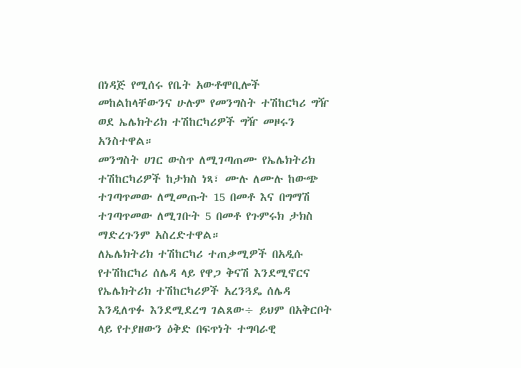በነዳጅ የሚሰሩ የቤት አውቶሞቢሎች መከልከላቸውንና ሁሉም የመንግስት ተሽከርካሪ ግዥ ወደ ኤሌክትሪክ ተሽከርካሪዎች ግዥ መዞሩን አንስተዋል።
መንግስት ሀገር ውስጥ ለሚገጣጠሙ የኤሌክትሪክ ተሽከርካሪዎች ከታክስ ነጻ፣ ሙሉ ለሙሉ ከውጭ ተገጣጥመው ለሚመጡት 15 በመቶ እና በግማሽ ተገጣጥመው ለሚገቡት 5 በመቶ የጉምሩክ ታክስ ማድረጉንም አስረድተዋል።
ለኤሌክትሪክ ተሽከርካሪ ተጠቃሚዎች በአዲሱ የተሽከርካሪ ሰሌዳ ላይ የዋጋ ቅናሽ እንደሚኖርና የኤሌክትሪክ ተሽከርካሪዎች አረንጓዴ ሰሌዳ እንዲለጥፉ እንደሚደረግ ገልጸው÷ ይህም በአቅርቦት ላይ የተያዘውን ዕቅድ በፍጥነት ተግባራዊ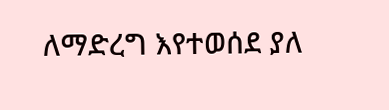ለማድረግ እየተወሰደ ያለ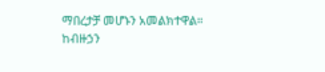ማበረታቻ መሆኑን አመልክተዋል።
ከብዙኃን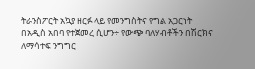ትራንስፖርት አኳያ ዘርፉ ላይ የመንግስትና የግል አጋርነት በአዲስ አበባ የተጀመረ ሲሆን÷ የውጭ ባለሃብቶችን በሽርክና ለማሳተፍ ንግግር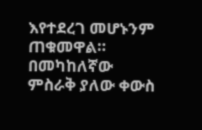እየተደረገ መሆኑንም ጠቁመዋል።
በመካከለኛው ምስራቅ ያለው ቀውስ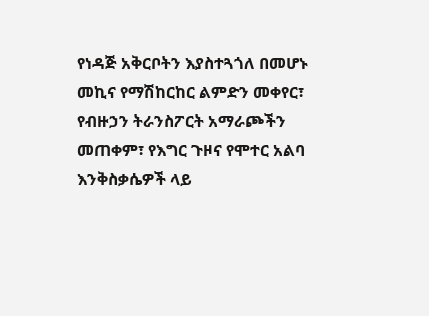የነዳጅ አቅርቦትን እያስተጓጎለ በመሆኑ መኪና የማሽከርከር ልምድን መቀየር፣ የብዙኃን ትራንስፖርት አማራጮችን መጠቀም፣ የእግር ጉዞና የሞተር አልባ እንቅስቃሴዎች ላይ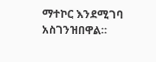ማተኮር እንደሚገባ አስገንዝበዋል።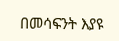በመሳፍንት እያዩ